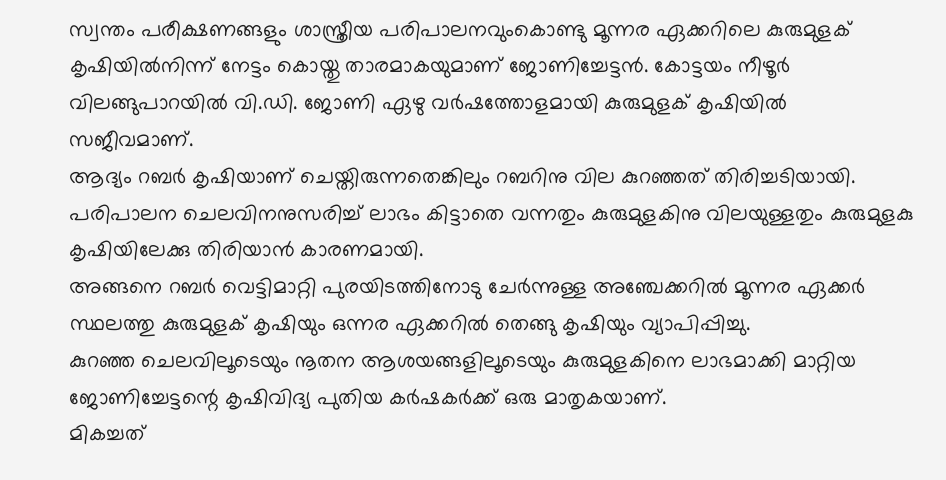സ്വന്തം പരീക്ഷണങ്ങളും ശാസ്ത്രീയ പരിപാലനവുംകൊണ്ടു മൂന്നര ഏക്കറിലെ കുരുമുളക് കൃഷിയിൽനിന്ന് നേട്ടം കൊയ്തു താരമാകയുമാണ് ജോണിച്ചേട്ടൻ. കോട്ടയം നീഴൂർ വിലങ്ങുപാറയിൽ വി.ഡി. ജോണി ഏഴു വർഷത്തോളമായി കുരുമുളക് കൃഷിയിൽ സജീവമാണ്.
ആദ്യം റബർ കൃഷിയാണ് ചെയ്തിരുന്നതെങ്കിലും റബറിനു വില കുറഞ്ഞത് തിരിച്ചടിയായി. പരിപാലന ചെലവിനനുസരിച്ച് ലാഭം കിട്ടാതെ വന്നതും കുരുമുളകിനു വിലയുള്ളതും കുരുമുളകു കൃഷിയിലേക്കു തിരിയാൻ കാരണമായി.
അങ്ങനെ റബർ വെട്ടിമാറ്റി പുരയിടത്തിനോടു ചേർന്നുള്ള അഞ്ചേക്കറിൽ മൂന്നര ഏക്കർ സ്ഥലത്തു കുരുമുളക് കൃഷിയും ഒന്നര ഏക്കറിൽ തെങ്ങു കൃഷിയും വ്യാപിപ്പിച്ചു.
കുറഞ്ഞ ചെലവിലൂടെയും നൂതന ആശയങ്ങളിലൂടെയും കുരുമുളകിനെ ലാഭമാക്കി മാറ്റിയ ജോണിച്ചേട്ടന്റെ കൃഷിവിദ്യ പുതിയ കർഷകർക്ക് ഒരു മാതൃകയാണ്.
മികച്ചത്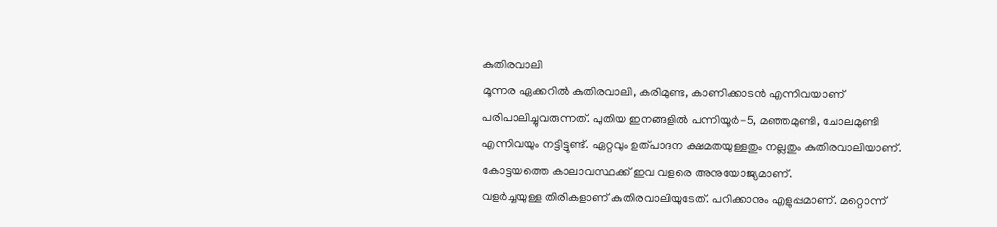കുതിരവാലി
മൂന്നര ഏക്കറിൽ കുതിരവാലി, കരിമുണ്ട, കാണിക്കാടൻ എന്നിവയാണ് പരിപാലിച്ചുവരുന്നത്. പുതിയ ഇനങ്ങളിൽ പന്നിയൂർ-5, മഞ്ഞമുണ്ടി, ചോലമുണ്ടി എന്നിവയും നട്ടിട്ടുണ്ട്. ഏറ്റവും ഉത്പാദന ക്ഷമതയുള്ളതും നല്ലതും കുതിരവാലിയാണ്. കോട്ടയത്തെ കാലാവസ്ഥക്ക് ഇവ വളരെ അനുയോജ്യമാണ്.
വളർച്ചയുള്ള തിരികളാണ് കുതിരവാലിയുടേത്. പറിക്കാനും എളുപ്പമാണ്. മറ്റൊന്ന്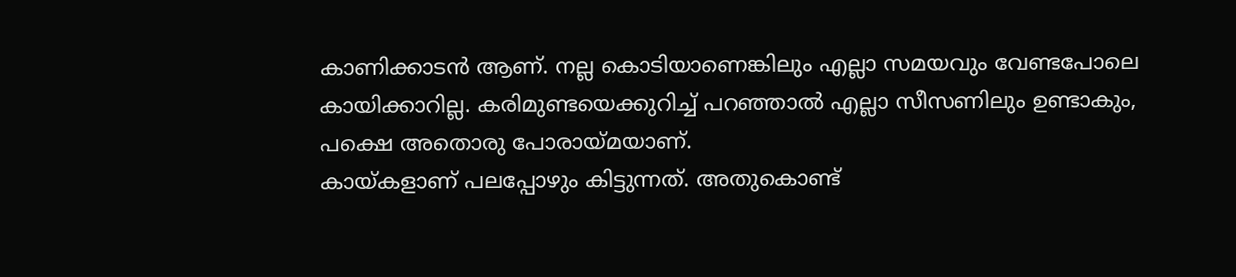കാണിക്കാടൻ ആണ്. നല്ല കൊടിയാണെങ്കിലും എല്ലാ സമയവും വേണ്ടപോലെ കായിക്കാറില്ല. കരിമുണ്ടയെക്കുറിച്ച് പറഞ്ഞാൽ എല്ലാ സീസണിലും ഉണ്ടാകും, പക്ഷെ അതൊരു പോരായ്മയാണ്.
കായ്കളാണ് പലപ്പോഴും കിട്ടുന്നത്. അതുകൊണ്ട്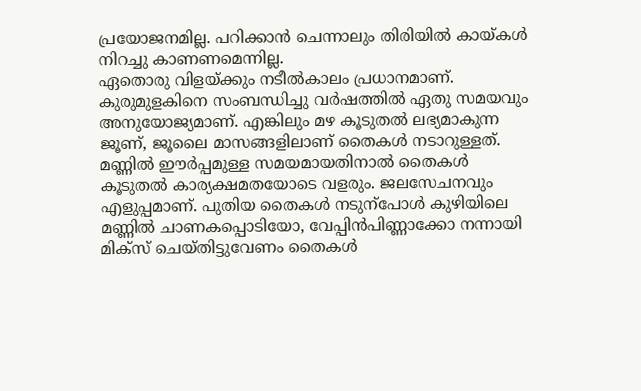പ്രയോജനമില്ല. പറിക്കാൻ ചെന്നാലും തിരിയിൽ കായ്കൾ നിറച്ചു കാണണമെന്നില്ല.
ഏതൊരു വിളയ്ക്കും നടീൽകാലം പ്രധാനമാണ്. കുരുമുളകിനെ സംബന്ധിച്ചു വർഷത്തിൽ ഏതു സമയവും അനുയോജ്യമാണ്. എങ്കിലും മഴ കൂടുതൽ ലഭ്യമാകുന്ന ജൂണ്, ജൂലൈ മാസങ്ങളിലാണ് തൈകൾ നടാറുള്ളത്.
മണ്ണിൽ ഈർപ്പമുള്ള സമയമായതിനാൽ തൈകൾ കൂടുതൽ കാര്യക്ഷമതയോടെ വളരും. ജലസേചനവും എളുപ്പമാണ്. പുതിയ തൈകൾ നടുന്പോൾ കുഴിയിലെ മണ്ണിൽ ചാണകപ്പൊടിയോ, വേപ്പിൻപിണ്ണാക്കോ നന്നായി മിക്സ് ചെയ്തിട്ടുവേണം തൈകൾ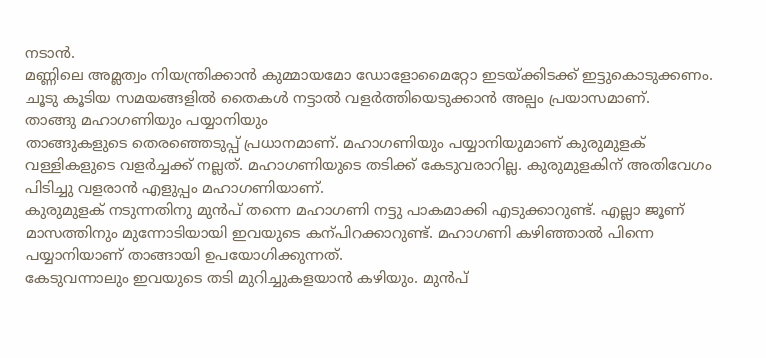നടാൻ.
മണ്ണിലെ അമ്ലത്വം നിയന്ത്രിക്കാൻ കുമ്മായമോ ഡോളോമൈറ്റോ ഇടയ്ക്കിടക്ക് ഇട്ടുകൊടുക്കണം. ചൂടു കൂടിയ സമയങ്ങളിൽ തൈകൾ നട്ടാൽ വളർത്തിയെടുക്കാൻ അല്പം പ്രയാസമാണ്.
താങ്ങു മഹാഗണിയും പയ്യാനിയും
താങ്ങുകളുടെ തെരഞ്ഞെടുപ്പ് പ്രധാനമാണ്. മഹാഗണിയും പയ്യാനിയുമാണ് കുരുമുളക് വള്ളികളുടെ വളർച്ചക്ക് നല്ലത്. മഹാഗണിയുടെ തടിക്ക് കേടുവരാറില്ല. കുരുമുളകിന് അതിവേഗം പിടിച്ചു വളരാൻ എളുപ്പം മഹാഗണിയാണ്.
കുരുമുളക് നടുന്നതിനു മുൻപ് തന്നെ മഹാഗണി നട്ടു പാകമാക്കി എടുക്കാറുണ്ട്. എല്ലാ ജൂണ് മാസത്തിനും മുന്നോടിയായി ഇവയുടെ കന്പിറക്കാറുണ്ട്. മഹാഗണി കഴിഞ്ഞാൽ പിന്നെ പയ്യാനിയാണ് താങ്ങായി ഉപയോഗിക്കുന്നത്.
കേടുവന്നാലും ഇവയുടെ തടി മുറിച്ചുകളയാൻ കഴിയും. മുൻപ്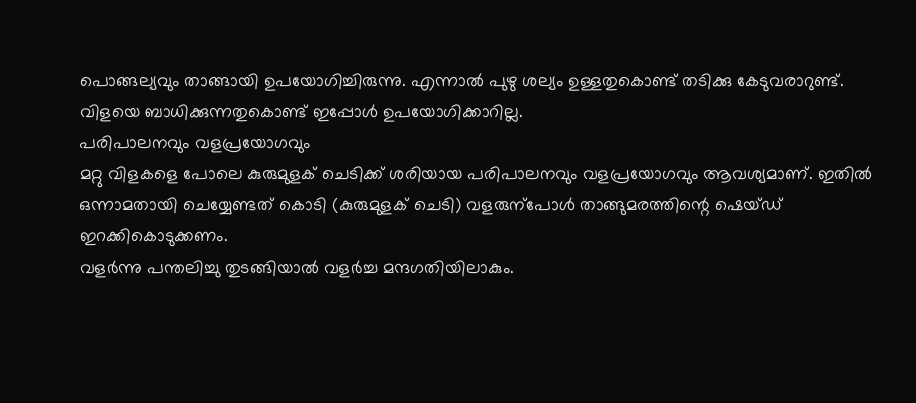പൊങ്ങല്യവും താങ്ങായി ഉപയോഗിച്ചിരുന്നു. എന്നാൽ പുഴു ശല്യം ഉള്ളതുകൊണ്ട് തടിക്കു കേടുവരാറുണ്ട്. വിളയെ ബാധിക്കുന്നതുകൊണ്ട് ഇപ്പോൾ ഉപയോഗിക്കാറില്ല.
പരിപാലനവും വളപ്രയോഗവും
മറ്റു വിളകളെ പോലെ കുരുമുളക് ചെടിക്ക് ശരിയായ പരിപാലനവും വളപ്രയോഗവും ആവശ്യമാണ്. ഇതിൽ ഒന്നാമതായി ചെയ്യേണ്ടത് കൊടി (കുരുമുളക് ചെടി) വളരുന്പോൾ താങ്ങുമരത്തിന്റെ ഷെയ്ഡ് ഇറക്കികൊടുക്കണം.
വളർന്നു പന്തലിച്ചു തുടങ്ങിയാൽ വളർച്ച മന്ദഗതിയിലാകും.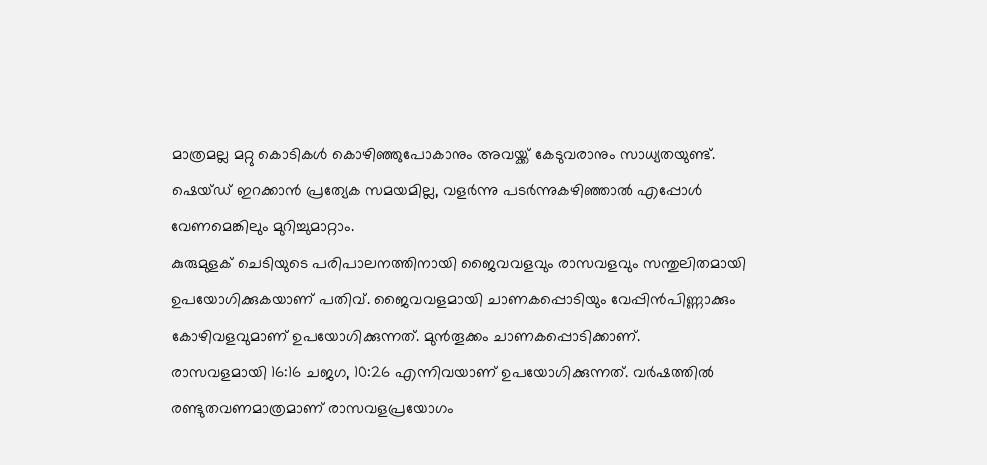മാത്രമല്ല മറ്റു കൊടികൾ കൊഴിഞ്ഞുപോകാനും അവയ്ക്ക് കേടുവരാനും സാധ്യതയുണ്ട്. ഷെയ്ഡ് ഇറക്കാൻ പ്രത്യേക സമയമില്ല, വളർന്നു പടർന്നുകഴിഞ്ഞാൽ എപ്പോൾ വേണമെങ്കിലും മുറിച്ചുമാറ്റാം.
കുരുമുളക് ചെടിയുടെ പരിപാലനത്തിനായി ജൈവവളവും രാസവളവും സന്തുലിതമായി ഉപയോഗിക്കുകയാണ് പതിവ്. ജൈവവളമായി ചാണകപ്പൊടിയും വേപ്പിൻപിണ്ണാക്കും കോഴിവളവുമാണ് ഉപയോഗിക്കുന്നത്. മുൻതൂക്കം ചാണകപ്പൊടിക്കാണ്.
രാസവളമായി 16:16 ചജഗ, 10:26 എന്നിവയാണ് ഉപയോഗിക്കുന്നത്. വർഷത്തിൽ രണ്ടുതവണമാത്രമാണ് രാസവളപ്രയോഗം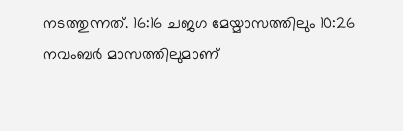നടത്തുന്നത്. 16:16 ചജഗ മേയ്മാസത്തിലും 10:26 നവംബർ മാസത്തിലുമാണ്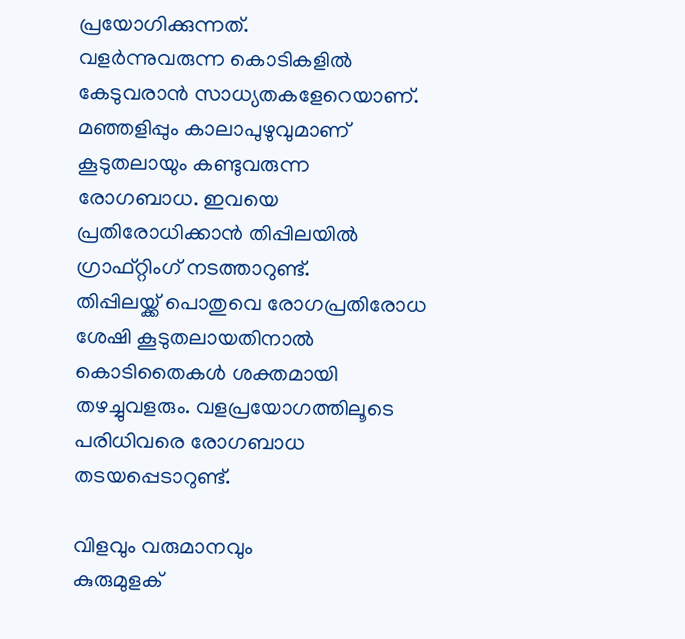പ്രയോഗിക്കുന്നത്.
വളർന്നുവരുന്ന കൊടികളിൽ കേടുവരാൻ സാധ്യതകളേറെയാണ്. മഞ്ഞളിപ്പും കാലാപുഴുവുമാണ് കൂടുതലായും കണ്ടുവരുന്ന രോഗബാധ. ഇവയെ പ്രതിരോധിക്കാൻ തിപ്പിലയിൽ ഗ്രാഫ്റ്റിംഗ് നടത്താറുണ്ട്.
തിപ്പിലയ്ക്ക് പൊതുവെ രോഗപ്രതിരോധ ശേഷി കൂടുതലായതിനാൽ കൊടിതൈകൾ ശക്തമായി തഴച്ചുവളരും. വളപ്രയോഗത്തിലൂടെ പരിധിവരെ രോഗബാധ തടയപ്പെടാറുണ്ട്.

വിളവും വരുമാനവും
കുരുമുളക്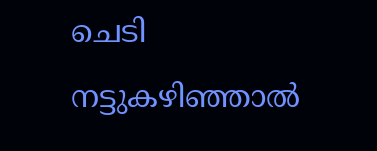ചെടി നട്ടുകഴിഞ്ഞാൽ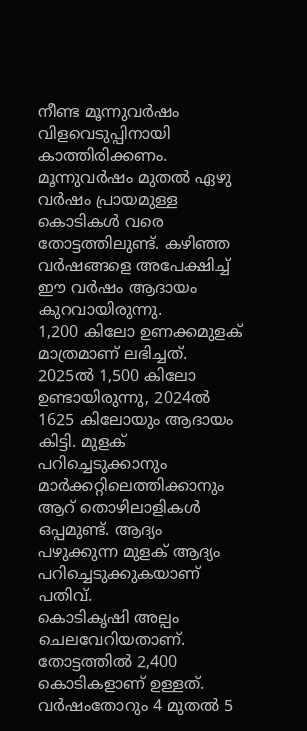നീണ്ട മൂന്നുവർഷം വിളവെടുപ്പിനായി കാത്തിരിക്കണം. മൂന്നുവർഷം മുതൽ ഏഴു വർഷം പ്രായമുള്ള കൊടികൾ വരെ തോട്ടത്തിലുണ്ട്. കഴിഞ്ഞ വർഷങ്ങളെ അപേക്ഷിച്ച് ഈ വർഷം ആദായം കുറവായിരുന്നു.
1,200 കിലോ ഉണക്കമുളക് മാത്രമാണ് ലഭിച്ചത്. 2025ൽ 1,500 കിലോ ഉണ്ടായിരുന്നു, 2024ൽ 1625 കിലോയും ആദായം കിട്ടി. മുളക് പറിച്ചെടുക്കാനും മാർക്കറ്റിലെത്തിക്കാനും ആറ് തൊഴിലാളികൾ ഒപ്പമുണ്ട്. ആദ്യം പഴുക്കുന്ന മുളക് ആദ്യം പറിച്ചെടുക്കുകയാണ് പതിവ്.
കൊടികൃഷി അല്പം ചെലവേറിയതാണ്. തോട്ടത്തിൽ 2,400 കൊടികളാണ് ഉള്ളത്. വർഷംതോറും 4 മുതൽ 5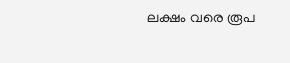ലക്ഷം വരെ രൂപ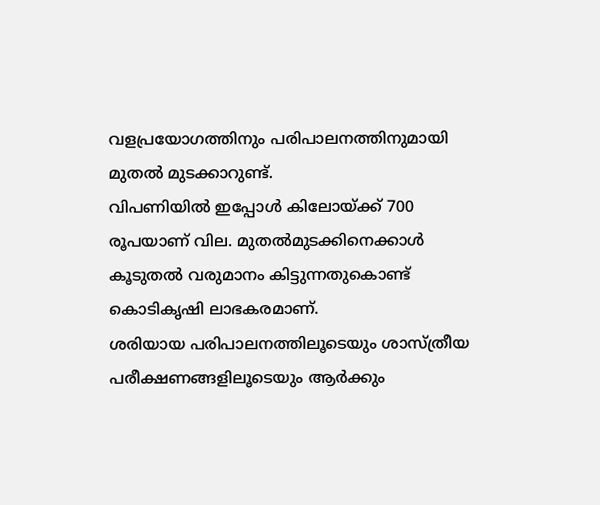വളപ്രയോഗത്തിനും പരിപാലനത്തിനുമായി മുതൽ മുടക്കാറുണ്ട്.
വിപണിയിൽ ഇപ്പോൾ കിലോയ്ക്ക് 700 രൂപയാണ് വില. മുതൽമുടക്കിനെക്കാൾ കൂടുതൽ വരുമാനം കിട്ടുന്നതുകൊണ്ട് കൊടികൃഷി ലാഭകരമാണ്.
ശരിയായ പരിപാലനത്തിലൂടെയും ശാസ്ത്രീയ പരീക്ഷണങ്ങളിലൂടെയും ആർക്കും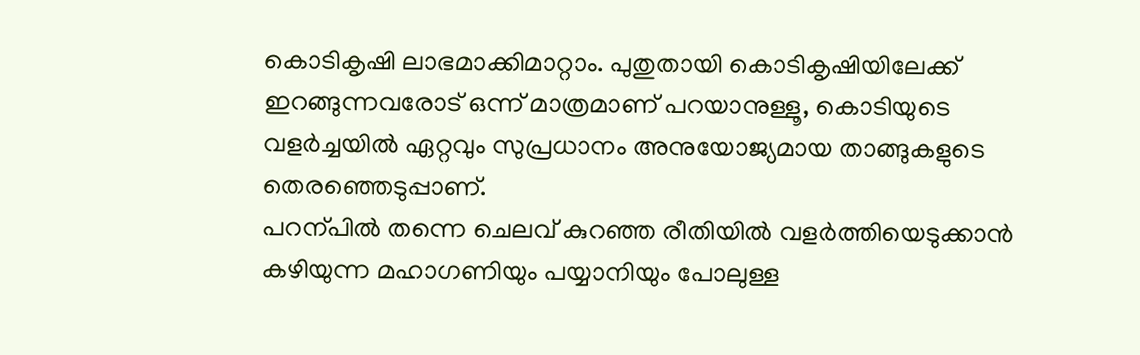കൊടികൃഷി ലാഭമാക്കിമാറ്റാം. പുതുതായി കൊടികൃഷിയിലേക്ക് ഇറങ്ങുന്നവരോട് ഒന്ന് മാത്രമാണ് പറയാനുള്ളൂ, കൊടിയുടെ വളർച്ചയിൽ ഏറ്റവും സുപ്രധാനം അനുയോജ്യമായ താങ്ങുകളുടെ തെരഞ്ഞെടുപ്പാണ്.
പറന്പിൽ തന്നെ ചെലവ് കുറഞ്ഞ രീതിയിൽ വളർത്തിയെടുക്കാൻ കഴിയുന്ന മഹാഗണിയും പയ്യാനിയും പോലുള്ള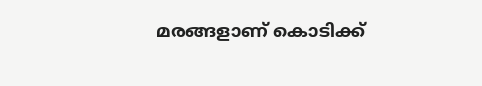മരങ്ങളാണ് കൊടിക്ക്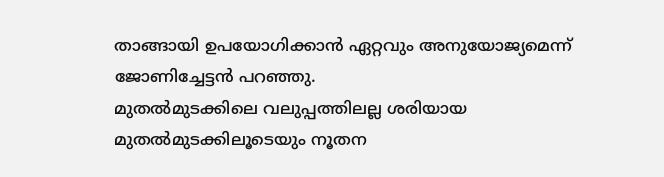താങ്ങായി ഉപയോഗിക്കാൻ ഏറ്റവും അനുയോജ്യമെന്ന് ജോണിച്ചേട്ടൻ പറഞ്ഞു.
മുതൽമുടക്കിലെ വലുപ്പത്തിലല്ല ശരിയായ മുതൽമുടക്കിലൂടെയും നൂതന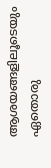ആശയങ്ങളിലൂടെയും ഏതൊരു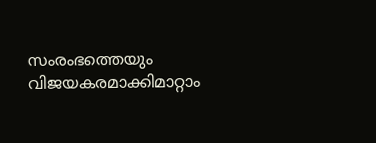സംരംഭത്തെയും വിജയകരമാക്കിമാറ്റാം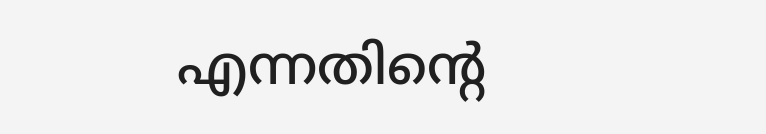എന്നതിന്റെ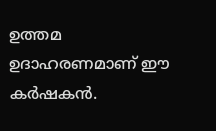ഉത്തമ ഉദാഹരണമാണ് ഈ കർഷകൻ.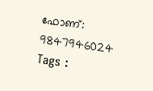ഫോണ്: 9847946024
Tags :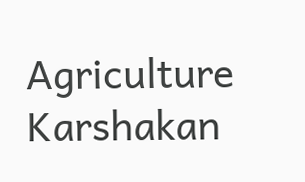Agriculture Karshakan